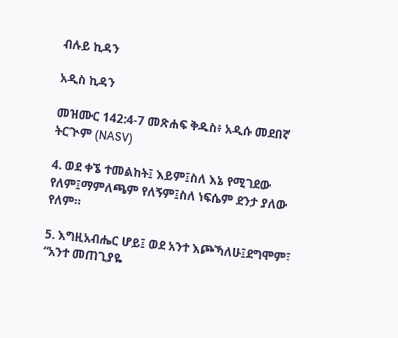ብሉይ ኪዳን

አዲስ ኪዳን

መዝሙር 142:4-7 መጽሐፍ ቅዱስ፥ አዲሱ መደበኛ ትርጒም (NASV)

4. ወደ ቀኜ ተመልከት፤ እይም፤ስለ እኔ የሚገደው የለም፤ማምለጫም የለኝም፤ስለ ነፍሴም ደንታ ያለው የለም።

5. እግዚአብሔር ሆይ፤ ወደ አንተ እጮኻለሁ፤ደግሞም፣ “አንተ መጠጊያዬ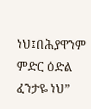ነህ፤በሕያዋንም ምድር ዕድል ፈንታዬ ነህ”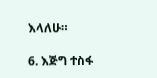እላለሁ።

6. እጅግ ተስፋ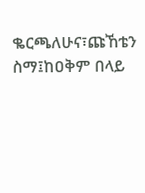ቈርጫለሁና፣ጩኸቴን ስማ፤ከዐቅም በላይ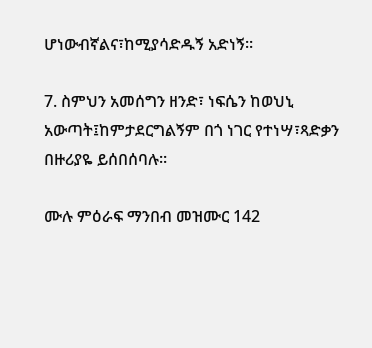ሆነውብኛልና፣ከሚያሳድዱኝ አድነኝ።

7. ስምህን አመሰግን ዘንድ፣ ነፍሴን ከወህኒ አውጣት፤ከምታደርግልኝም በጎ ነገር የተነሣ፣ጻድቃን በዙሪያዬ ይሰበሰባሉ።

ሙሉ ምዕራፍ ማንበብ መዝሙር 142